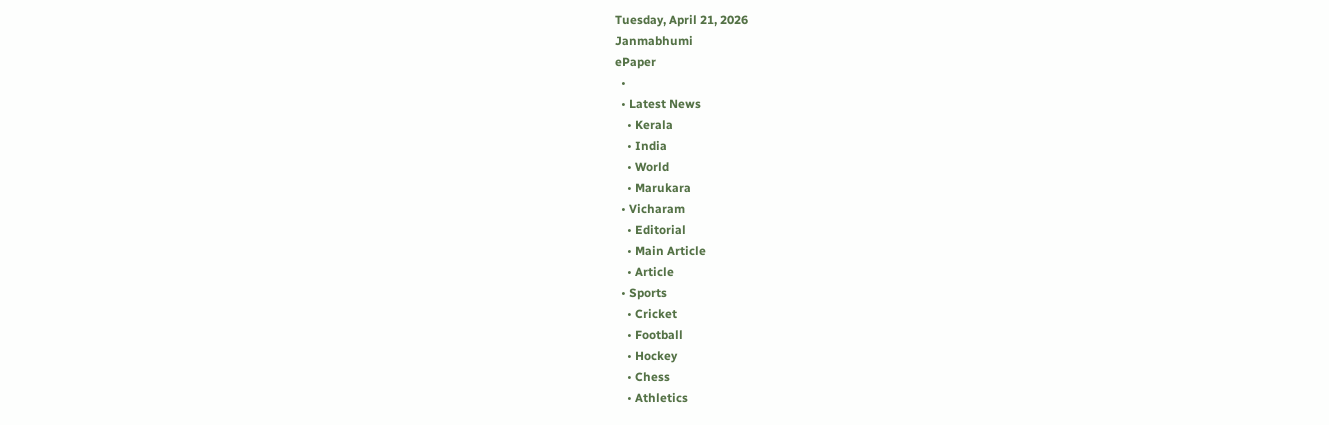Tuesday, April 21, 2026
Janmabhumi
ePaper
  •
  • Latest News
    • Kerala
    • India
    • World
    • Marukara
  • Vicharam
    • Editorial
    • Main Article
    • Article
  • Sports
    • Cricket
    • Football
    • Hockey
    • Chess
    • Athletics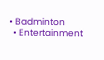• Badminton
  • Entertainment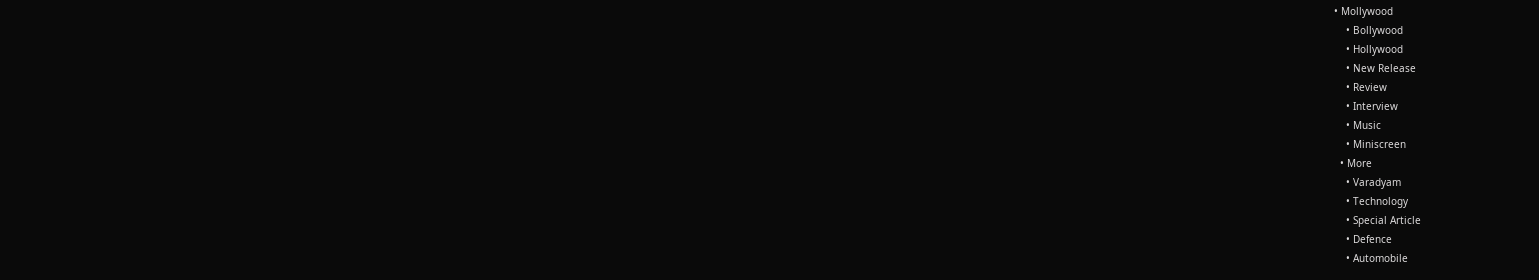• Mollywood
    • Bollywood
    • Hollywood
    • New Release
    • Review
    • Interview
    • Music
    • Miniscreen
  • More
    • Varadyam
    • Technology
    • Special Article
    • Defence
    • Automobile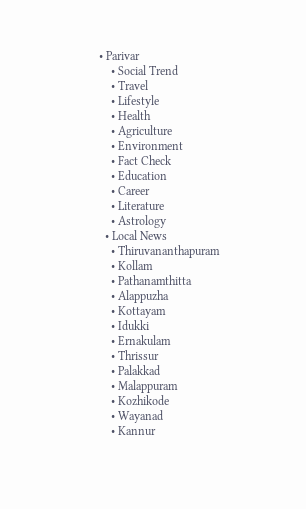• Parivar
    • Social Trend
    • Travel
    • Lifestyle
    • Health
    • Agriculture
    • Environment
    • Fact Check
    • Education
    • Career
    • Literature
    • Astrology
  • Local News
    • Thiruvananthapuram
    • Kollam
    • Pathanamthitta
    • Alappuzha
    • Kottayam
    • Idukki
    • Ernakulam
    • Thrissur
    • Palakkad
    • Malappuram
    • Kozhikode
    • Wayanad
    • Kannur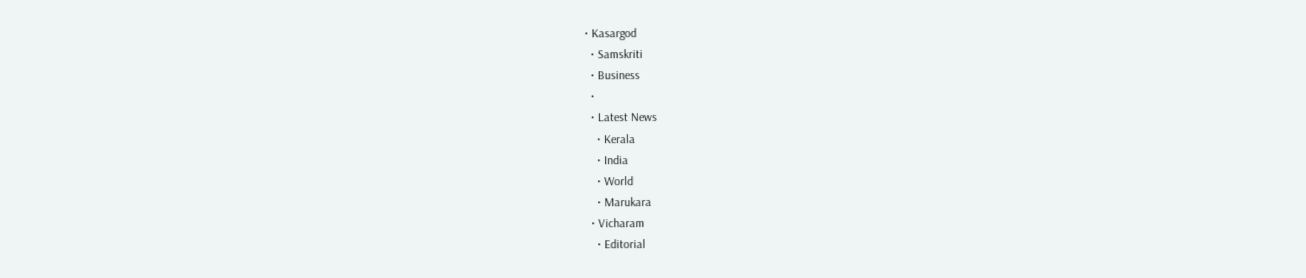• Kasargod
  • Samskriti
  • Business
  •
  • Latest News
    • Kerala
    • India
    • World
    • Marukara
  • Vicharam
    • Editorial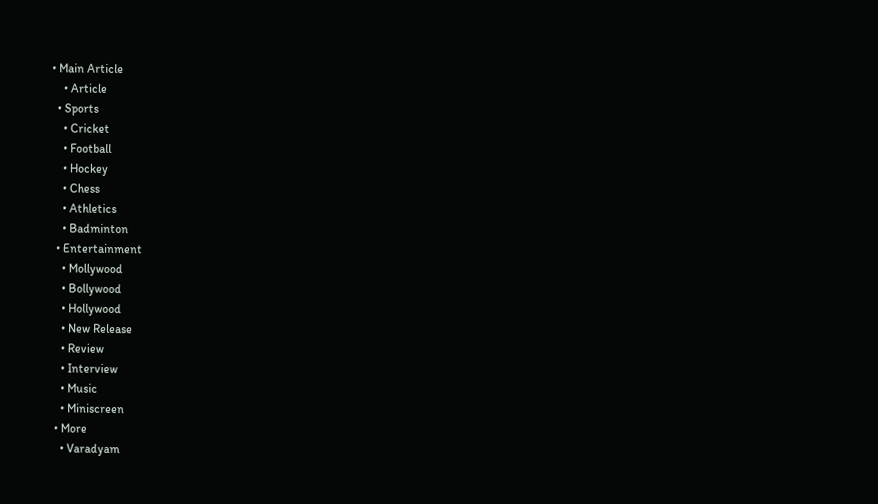• Main Article
    • Article
  • Sports
    • Cricket
    • Football
    • Hockey
    • Chess
    • Athletics
    • Badminton
  • Entertainment
    • Mollywood
    • Bollywood
    • Hollywood
    • New Release
    • Review
    • Interview
    • Music
    • Miniscreen
  • More
    • Varadyam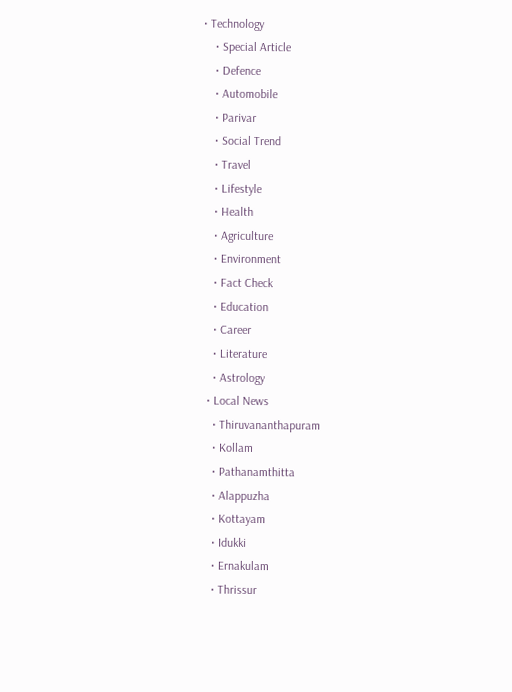• Technology
    • Special Article
    • Defence
    • Automobile
    • Parivar
    • Social Trend
    • Travel
    • Lifestyle
    • Health
    • Agriculture
    • Environment
    • Fact Check
    • Education
    • Career
    • Literature
    • Astrology
  • Local News
    • Thiruvananthapuram
    • Kollam
    • Pathanamthitta
    • Alappuzha
    • Kottayam
    • Idukki
    • Ernakulam
    • Thrissur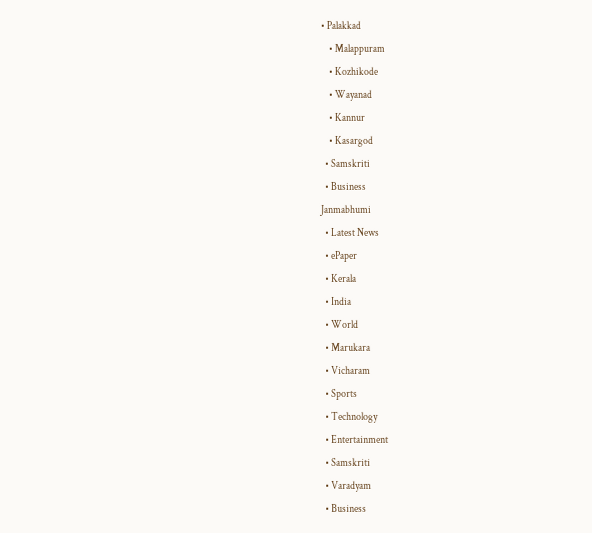• Palakkad
    • Malappuram
    • Kozhikode
    • Wayanad
    • Kannur
    • Kasargod
  • Samskriti
  • Business
Janmabhumi
  • Latest News
  • ePaper
  • Kerala
  • India
  • World
  • Marukara
  • Vicharam
  • Sports
  • Technology
  • Entertainment
  • Samskriti
  • Varadyam
  • Business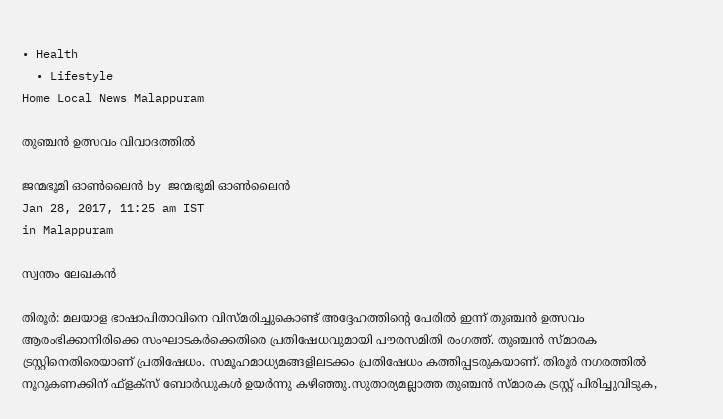• Health
  • Lifestyle
Home Local News Malappuram

തുഞ്ചന്‍ ഉത്സവം വിവാദത്തില്‍

ജന്മഭൂമി ഓണ്‍ലൈന്‍ by ജന്മഭൂമി ഓണ്‍ലൈന്‍
Jan 28, 2017, 11:25 am IST
in Malappuram

സ്വന്തം ലേഖകന്‍

തിരൂര്‍: മലയാള ഭാഷാപിതാവിനെ വിസ്മരിച്ചുകൊണ്ട് അദ്ദേഹത്തിന്റെ പേരില്‍ ഇന്ന് തുഞ്ചന്‍ ഉത്സവം ആരംഭിക്കാനിരിക്കെ സംഘാടകര്‍ക്കെതിരെ പ്രതിഷേധവുമായി പൗരസമിതി രംഗത്ത്. തുഞ്ചന്‍ സ്മാരക ട്രസ്റ്റിനെതിരെയാണ് പ്രതിഷേധം. സമൂഹമാധ്യമങ്ങളിലടക്കം പ്രതിഷേധം കത്തിപ്പടരുകയാണ്. തിരൂര്‍ നഗരത്തില്‍ നൂറുകണക്കിന് ഫ്‌ളക്‌സ് ബോര്‍ഡുകള്‍ ഉയര്‍ന്നു കഴിഞ്ഞു.സുതാര്യമല്ലാത്ത തുഞ്ചന്‍ സ്മാരക ട്രസ്റ്റ് പിരിച്ചുവിടുക,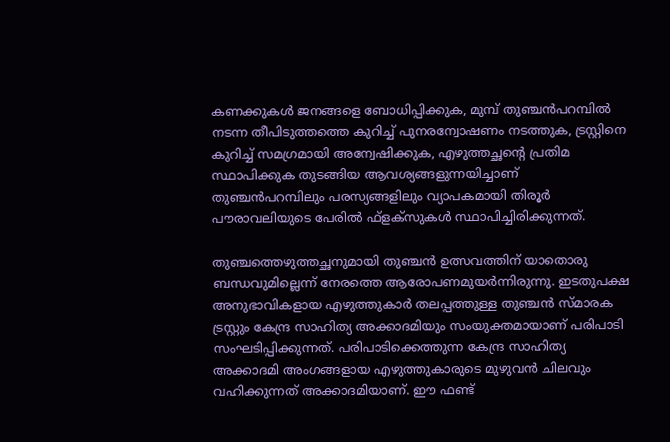കണക്കുകള്‍ ജനങ്ങളെ ബോധിപ്പിക്കുക, മുമ്പ് തുഞ്ചന്‍പറമ്പില്‍ നടന്ന തീപിടുത്തത്തെ കുറിച്ച് പുനരന്വോഷണം നടത്തുക, ട്രസ്റ്റിനെ കുറിച്ച് സമഗ്രമായി അന്വേഷിക്കുക, എഴുത്തച്ഛന്റെ പ്രതിമ സ്ഥാപിക്കുക തുടങ്ങിയ ആവശ്യങ്ങളുന്നയിച്ചാണ് തുഞ്ചന്‍പറമ്പിലും പരസ്യങ്ങളിലും വ്യാപകമായി തിരൂര്‍ പൗരാവലിയുടെ പേരില്‍ ഫ്‌ളക്‌സുകള്‍ സ്ഥാപിച്ചിരിക്കുന്നത്.

തുഞ്ചത്തെഴുത്തച്ഛനുമായി തുഞ്ചന്‍ ഉത്സവത്തിന് യാതൊരു ബന്ധവുമില്ലെന്ന് നേരത്തെ ആരോപണമുയര്‍ന്നിരുന്നു. ഇടതുപക്ഷ അനുഭാവികളായ എഴുത്തുകാര്‍ തലപ്പത്തുള്ള തുഞ്ചന്‍ സ്മാരക ട്രസ്റ്റും കേന്ദ്ര സാഹിത്യ അക്കാദമിയും സംയുക്തമായാണ് പരിപാടി സംഘടിപ്പിക്കുന്നത്. പരിപാടിക്കെത്തുന്ന കേന്ദ്ര സാഹിത്യ അക്കാദമി അംഗങ്ങളായ എഴുത്തുകാരുടെ മുഴുവന്‍ ചിലവും വഹിക്കുന്നത് അക്കാദമിയാണ്. ഈ ഫണ്ട്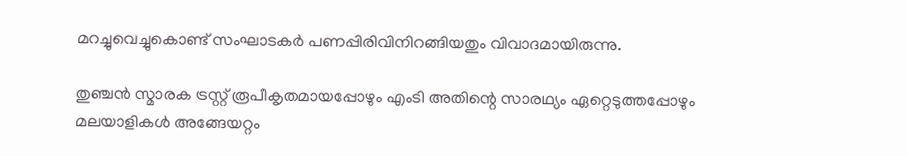മറച്ചുവെച്ചുകൊണ്ട് സംഘാടകര്‍ പണപ്പിരിവിനിറങ്ങിയതും വിവാദമായിരുന്നു.

തുഞ്ചന്‍ സ്മാരക ട്രസ്റ്റ് രൂപീകൃതമായപ്പോഴും എംടി അതിന്റെ സാരഥ്യം ഏറ്റെടുത്തപ്പോഴും മലയാളികള്‍ അങ്ങേയറ്റം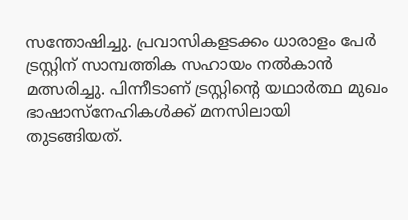സന്തോഷിച്ചു. പ്രവാസികളടക്കം ധാരാളം പേര്‍ ട്രസ്റ്റിന് സാമ്പത്തിക സഹായം നല്‍കാന്‍ മത്സരിച്ചു. പിന്നീടാണ് ട്രസ്റ്റിന്റെ യഥാര്‍ത്ഥ മുഖം ഭാഷാസ്‌നേഹികള്‍ക്ക് മനസിലായി തുടങ്ങിയത്.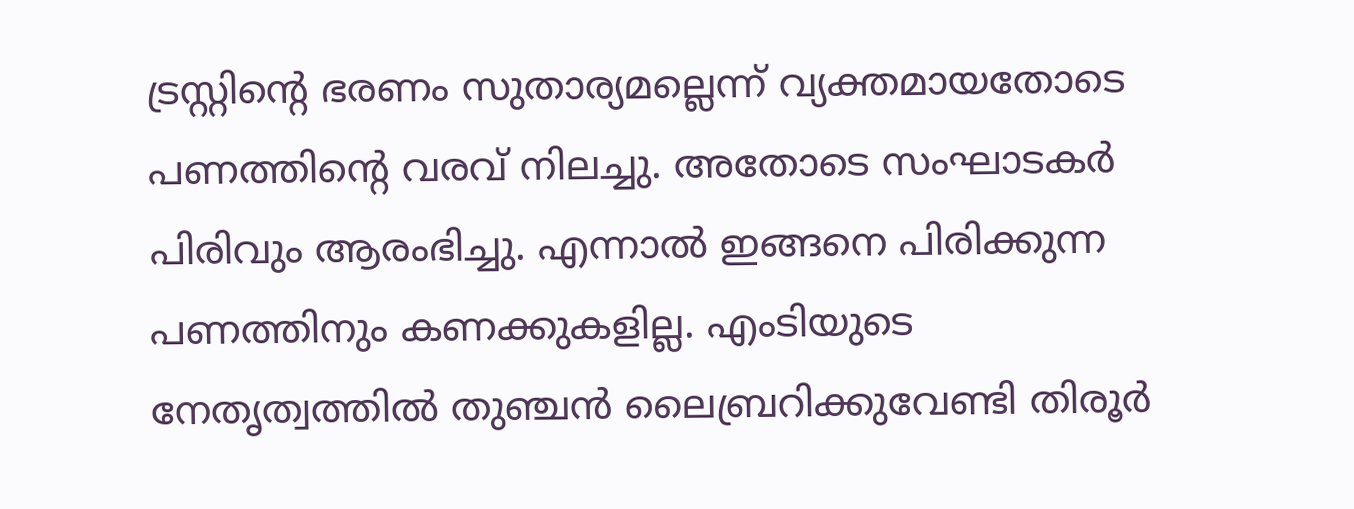ട്രസ്റ്റിന്റെ ഭരണം സുതാര്യമല്ലെന്ന് വ്യക്തമായതോടെ പണത്തിന്റെ വരവ് നിലച്ചു. അതോടെ സംഘാടകര്‍ പിരിവും ആരംഭിച്ചു. എന്നാല്‍ ഇങ്ങനെ പിരിക്കുന്ന പണത്തിനും കണക്കുകളില്ല. എംടിയുടെ നേതൃത്വത്തില്‍ തുഞ്ചന്‍ ലൈബ്രറിക്കുവേണ്ടി തിരൂര്‍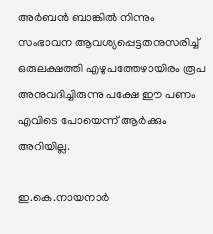അര്‍ബന്‍ ബാങ്കില്‍ നിന്നും സംഭാവന ആവശ്യപ്പെട്ടതനുസരിച്ച് ഒരുലക്ഷത്തി എഴുപത്തേഴായിരം രൂപ അനുവദിച്ചിരുന്നു പക്ഷേ ഈ പണം എവിടെ പോയെന്ന് ആര്‍ക്കും അറിയില്ല.

ഇ.കെ.നായനാര്‍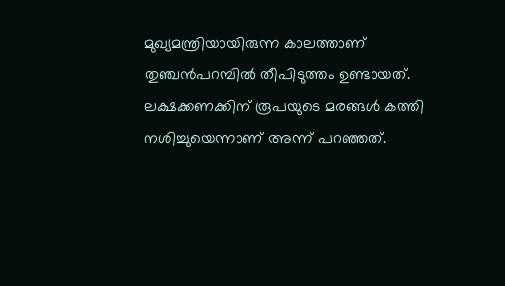മുഖ്യമന്ത്രിയായിരുന്ന കാലത്താണ് തുഞ്ചന്‍പറമ്പില്‍ തീപിടുത്തം ഉണ്ടായത്. ലക്ഷക്കണക്കിന് രൂപയുടെ മരങ്ങള്‍ കത്തി നശിച്ചുയെന്നാണ് അന്ന് പറഞ്ഞത്.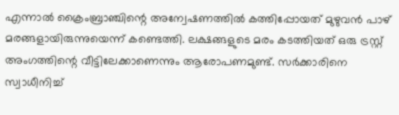എന്നാല്‍ ക്രൈംബ്രാഞ്ചിന്റെ അന്വേഷണത്തില്‍ കത്തിപ്പോയത് മുഴുവന്‍ പാഴ് മരങ്ങളായിരുന്നുയെന്ന് കണ്ടെത്തി. ലക്ഷങ്ങളുടെ മരം കടത്തിയത് ഒരു ട്രസ്റ്റ് അംഗത്തിന്റെ വീട്ടിലേക്കാണെന്നും ആരോപണമുണ്ട്. സര്‍ക്കാരിനെ സ്വാധീനിച്ച്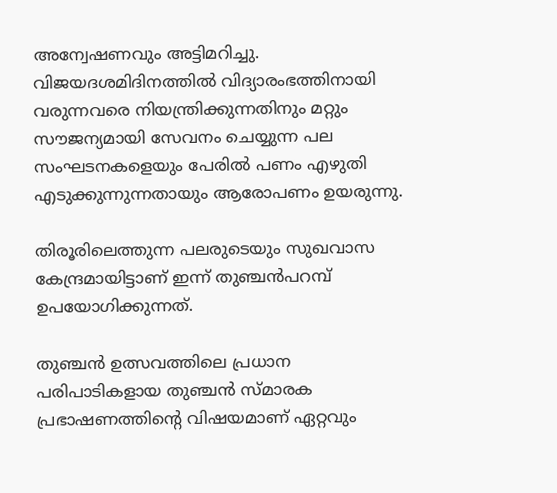അന്വേഷണവും അട്ടിമറിച്ചു. വിജയദശമിദിനത്തില്‍ വിദ്യാരംഭത്തിനായി വരുന്നവരെ നിയന്ത്രിക്കുന്നതിനും മറ്റും സൗജന്യമായി സേവനം ചെയ്യുന്ന പല സംഘടനകളെയും പേരില്‍ പണം എഴുതി എടുക്കുന്നുന്നതായും ആരോപണം ഉയരുന്നു.

തിരൂരിലെത്തുന്ന പലരുടെയും സുഖവാസ കേന്ദ്രമായിട്ടാണ് ഇന്ന് തുഞ്ചന്‍പറമ്പ് ഉപയോഗിക്കുന്നത്.

തുഞ്ചന്‍ ഉത്സവത്തിലെ പ്രധാന പരിപാടികളായ തുഞ്ചന്‍ സ്മാരക പ്രഭാഷണത്തിന്റെ വിഷയമാണ് ഏറ്റവും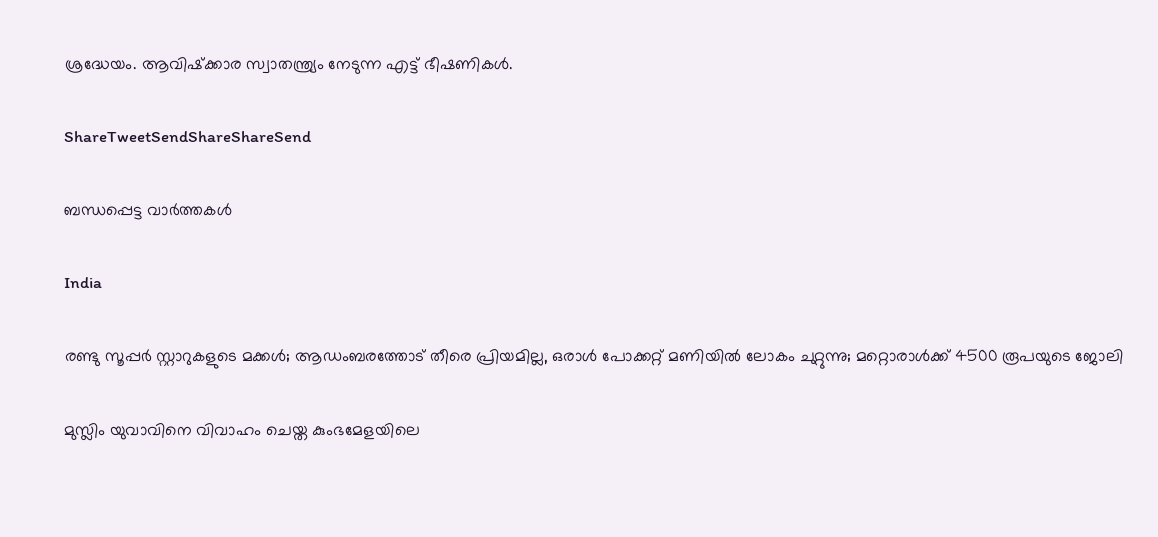ശ്രദ്ധേയം. ആവിഷ്‌ക്കാര സ്വാതന്ത്ര്യം നേടുന്ന എട്ട് ഭീഷണികള്‍.

ShareTweetSendShareShareSend

ബന്ധപ്പെട്ട വാര്‍ത്തകള്‍

India

രണ്ടു സൂപ്പര്‍ സ്റ്റാറുകളുടെ മക്കള്‍; ആഡംബരത്തോട് തീരെ പ്രിയമില്ല, ഒരാള്‍ പോക്കറ്റ് മണിയില്‍ ലോകം ചുറ്റുന്നു; മറ്റൊരാള്‍ക്ക് 4500 രൂപയുടെ ജോലി

മുസ്ലിം യുവാവിനെ വിവാഹം ചെയ്ത കുംഭമേളയിലെ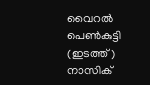വൈറല്‍ പെണ്‍കുട്ടി (ഇടത്ത്) നാസിക്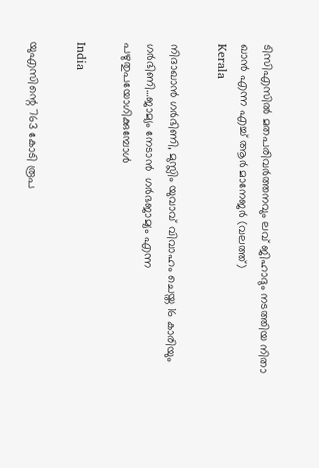ടിസിഎസില്‍ മതപരിവര്‍ത്തനവും ലവ് ജിഹാദും നടത്തിയ നിതാ ഖാന്‍ എന്ന എച്ച് ആര്‍ മാനേജര്‍ (വലത്ത്)
Kerala

നിദാഖാന്‍ ഗര്‍ഭിണി, മുസ്ലിം യുവാവ് വിവാഹം ചെയ്ത 16 കാരിയും ഗര്‍ഭിണി…ജാമ്യം നേടാന്‍  ഗര്‍ഭജാമ്യം എന്ന പഴുതുപയോഗിക്കുമ്പോള്‍

India

യുഎസിന്റെ 763 കോടി രൂപ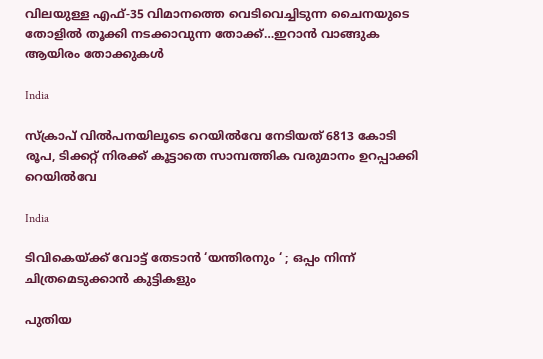വിലയുള്ള എഫ്-35 വിമാനത്തെ വെടിവെച്ചിടുന്ന ചൈനയുടെ തോളില്‍ തൂക്കി നടക്കാവുന്ന തോക്ക്…ഇറാന്‍ വാങ്ങുക ആയിരം തോക്കുകള്‍

India

സ്ക്രാപ് വില്‍പനയിലൂടെ റെയില്‍വേ നേടിയത് 6813 കോടി രൂപ, ടിക്കറ്റ് നിരക്ക് കൂട്ടാതെ സാമ്പത്തിക വരുമാനം ഉറപ്പാക്കി റെയില്‍വേ

India

ടിവികെയ്‌ക്ക് വോട്ട് തേടാൻ ‘യന്തിരനും ‘ ; ഒപ്പം നിന്ന് ചിത്രമെടുക്കാൻ കുട്ടികളും

പുതിയ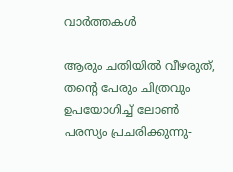വാര്‍ത്തകള്‍

ആരും ചതിയില്‍ വീഴരുത്, തന്റെ പേരും ചിത്രവും ഉപയോഗിച്ച് ലോണ്‍ പരസ്യം പ്രചരിക്കുന്നു-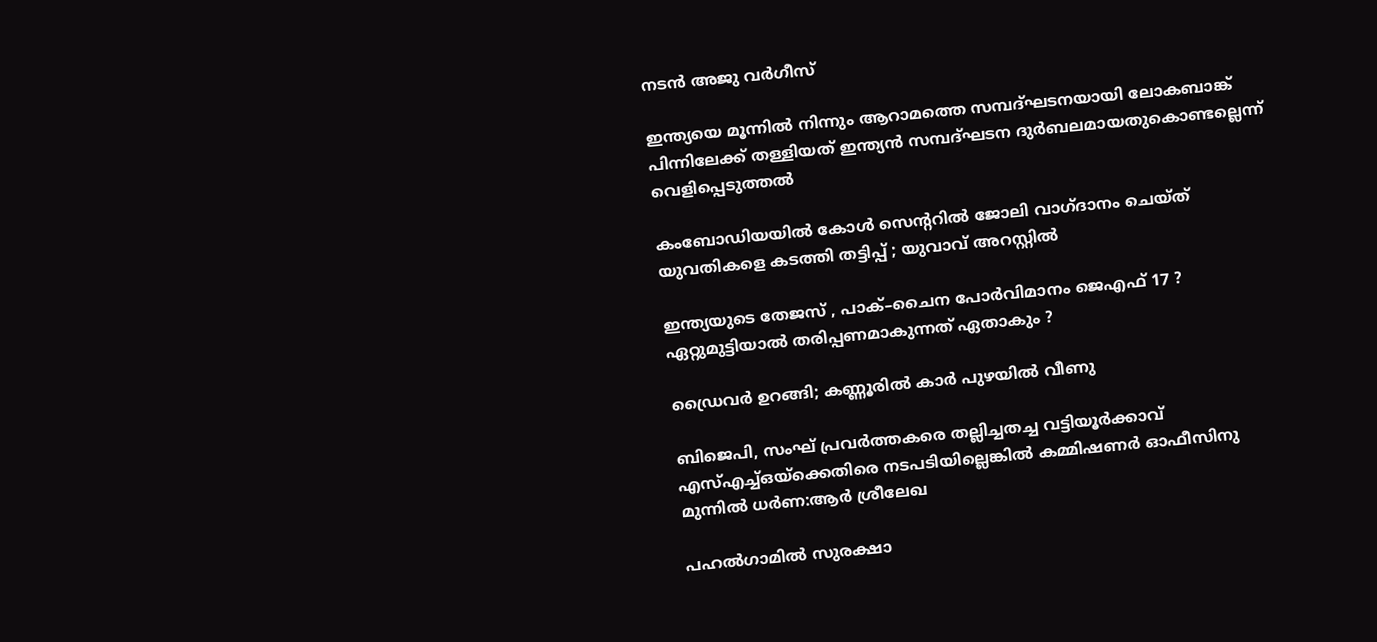നടന്‍ അജു വര്‍ഗീസ്

ഇന്ത്യയെ മൂന്നില്‍ നിന്നും ആറാമത്തെ സമ്പദ്ഘടനയായി ലോകബാങ്ക് പിന്നിലേക്ക് തള്ളിയത് ഇന്ത്യന്‍ സമ്പദ്ഘടന ദുര്‍ബലമായതുകൊണ്ടല്ലെന്ന് വെളിപ്പെടുത്തല്‍

കംബോഡിയയില്‍ കോള്‍ സെന്ററില്‍ ജോലി വാഗ്ദാനം ചെയ്ത് യുവതികളെ കടത്തി തട്ടിപ്പ് ; യുവാവ് അറസ്റ്റില്‍

ഇന്ത്യയുടെ തേജസ് , പാക്–ചൈന പോര്‍വിമാനം ജെഎഫ് 17 ? ഏറ്റുമുട്ടിയാൽ തരിപ്പണമാകുന്നത് ഏതാകും ?

ഡ്രൈവര്‍ ഉറങ്ങി; കണ്ണൂരില്‍ കാര്‍ പുഴയില്‍ വീണു

ബിജെപി, സംഘ് പ്രവര്‍ത്തകരെ തല്ലിച്ചതച്ച വട്ടിയൂര്‍ക്കാവ് എസ്എച്ച്ഒയ്‌ക്കെതിരെ നടപടിയില്ലെങ്കില്‍ കമ്മിഷണര്‍ ഓഫീസിനു മുന്നില്‍ ധര്‍ണ:ആര്‍ ശ്രീലേഖ

പഹൽഗാമിൽ സുരക്ഷാ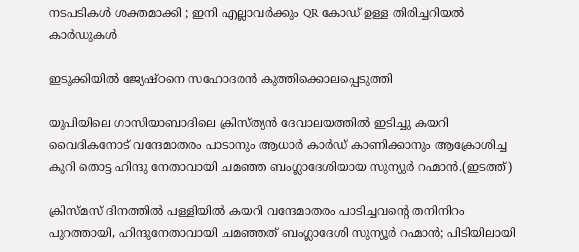നടപടികൾ ശക്തമാക്കി ; ഇനി എല്ലാവർക്കും QR കോഡ് ഉള്ള തിരിച്ചറിയൽ കാർഡുകൾ

ഇടുക്കിയില്‍ ജ്യേഷ്ഠനെ സഹോദരന്‍ കുത്തിക്കൊലപ്പെടുത്തി

യുപിയിലെ ഗാസിയാബാദിലെ ക്രിസ്ത്യന്‍ ദേവാലയത്തില്‍ ഇടിച്ചു കയറി വൈദികനോട് വന്ദേമാതരം പാടാനും ആധാർ കാർഡ് കാണിക്കാനും ആക്രോശിച്ച കുറി തൊട്ട ഹിന്ദു നേതാവായി ചമഞ്ഞ ബംഗ്ലാദേശിയായ സുന്യുര്‍ റഹ്മാന്‍.(ഇടത്ത്)

ക്രിസ്മസ് ദിനത്തില്‍ പള്ളിയില്‍ കയറി വന്ദേമാതരം പാടിച്ചവന്റെ തനിനിറം പുറത്തായി, ഹിന്ദുനേതാവായി ചമഞ്ഞത് ബംഗ്ലാദേശി സുന്യൂര്‍ റഹ്മാന്‍; പിടിയിലായി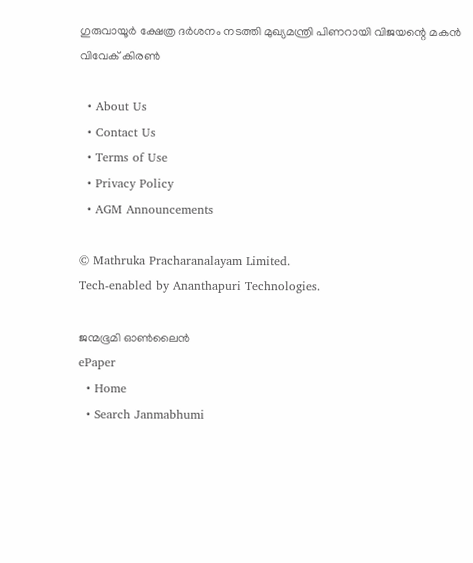ഗുരുവായൂര്‍ ക്ഷേത്ര ദര്‍ശനം നടത്തി മുഖ്യമന്ത്രി പിണറായി വിജയന്റെ മകന്‍ വിവേക് കിരണ്‍

  • About Us
  • Contact Us
  • Terms of Use
  • Privacy Policy
  • AGM Announcements

© Mathruka Pracharanalayam Limited.
Tech-enabled by Ananthapuri Technologies.

ജന്മഭൂമി ഓണ്‍ലൈന്‍
ePaper
  • Home
  • Search Janmabhumi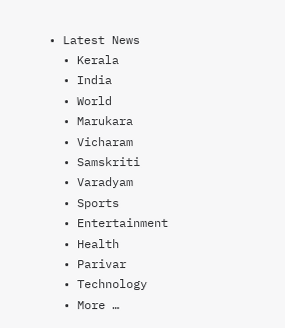• Latest News
  • Kerala
  • India
  • World
  • Marukara
  • Vicharam
  • Samskriti
  • Varadyam
  • Sports
  • Entertainment
  • Health
  • Parivar
  • Technology
  • More …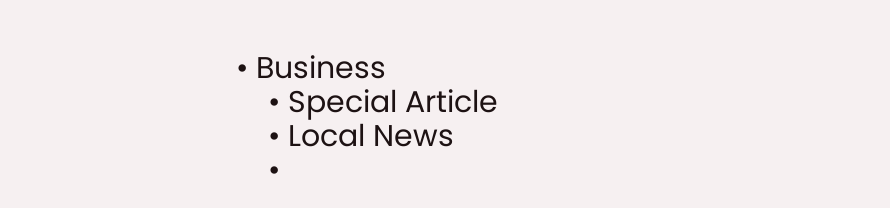• Business
    • Special Article
    • Local News
    •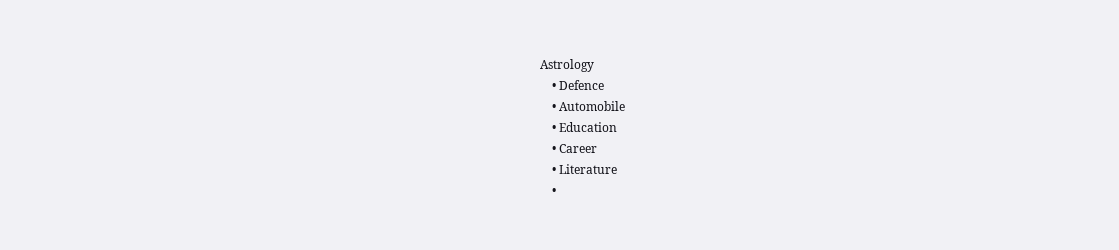Astrology
    • Defence
    • Automobile
    • Education
    • Career
    • Literature
    •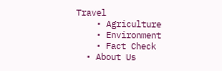Travel
    • Agriculture
    • Environment
    • Fact Check
  • About Us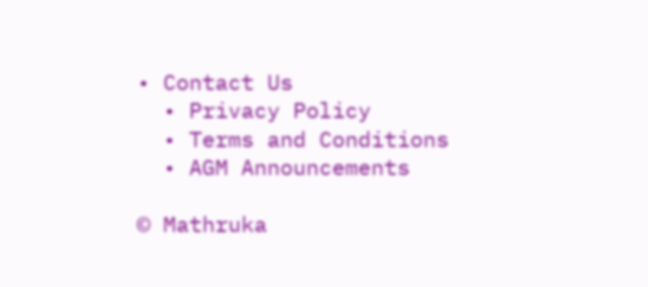• Contact Us
  • Privacy Policy
  • Terms and Conditions
  • AGM Announcements

© Mathruka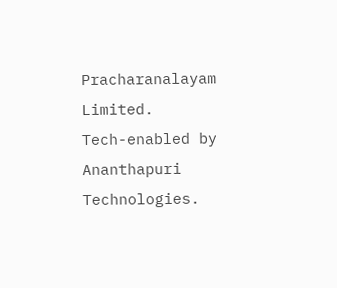Pracharanalayam Limited.
Tech-enabled by Ananthapuri Technologies.